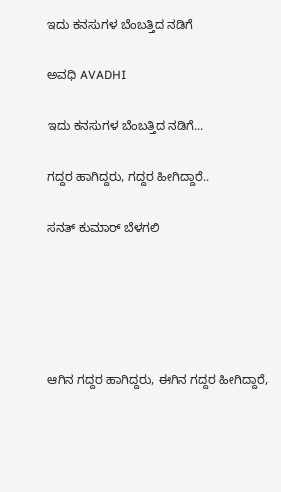ಇದು ಕನಸುಗಳ ಬೆಂಬತ್ತಿದ ನಡಿಗೆ‍

ಅವಧಿ AVADHI

ಇದು ಕನಸುಗಳ ಬೆಂಬತ್ತಿದ ನಡಿಗೆ...

ಗದ್ದರ ಹಾಗಿದ್ದರು, ಗದ್ದರ ಹೀಗಿದ್ದಾರೆ..

ಸನತ್ ಕುಮಾರ್ ಬೆಳಗಲಿ





ಆಗಿನ ಗದ್ದರ ಹಾಗಿದ್ದರು, ಈಗಿನ ಗದ್ದರ ಹೀಗಿದ್ದಾರೆ,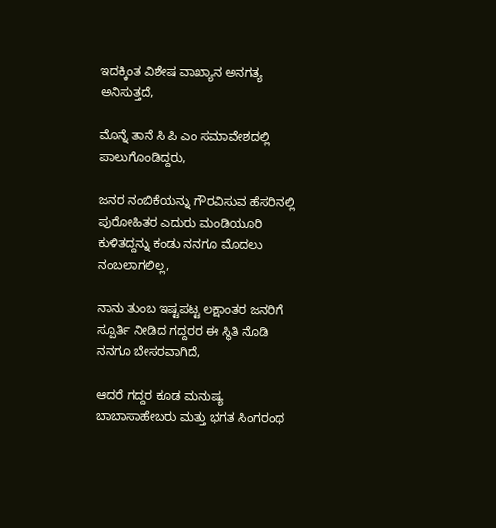ಇದಕ್ಕಿಂತ ವಿಶೇಷ ವಾಖ್ಯಾನ ಅನಗತ್ಯ ಅನಿಸುತ್ತದೆ,

ಮೊನ್ನೆ ತಾನೆ ಸಿ ಪಿ ಎಂ ಸಮಾವೇಶದಲ್ಲಿ ಪಾಲುಗೊಂಡಿದ್ದರು,

ಜನರ ನಂಬಿಕೆಯನ್ನು ಗೌರವಿಸುವ ಹೆಸರಿನಲ್ಲಿ ಪುರೋಹಿತರ ಎದುರು ಮಂಡಿಯೂರಿ ಕುಳಿತದ್ದನ್ನು ಕಂಡು ನನಗೂ ಮೊದಲು ನಂಬಲಾಗಲಿಲ್ಲ,

ನಾನು ತುಂಬ ಇಷ್ಟಪಟ್ಟ ಲಕ್ಷಾಂತರ ಜನರಿಗೆ ಸ್ಪೂರ್ತಿ ನೀಡಿದ ಗದ್ದರರ ಈ ಸ್ಥಿತಿ ನೊಡಿ ನನಗೂ ಬೇಸರವಾಗಿದೆ,

ಆದರೆ ಗದ್ದರ ಕೂಡ ಮನುಷ್ಯ ಬಾಬಾಸಾಹೇಬರು ಮತ್ತು ಭಗತ ಸಿಂಗರಂಥ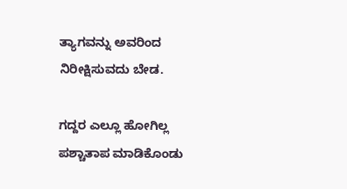ತ್ಯಾಗವನ್ನು ಅವರಿಂದ ನಿರೀಕ್ಷಿಸುವದು ಬೇಡ.

ಗದ್ದರ ಎಲ್ಲೂ ಹೋಗಿಲ್ಲ ಪಶ್ಚಾತಾಪ ಮಾಡಿಕೊಂಡು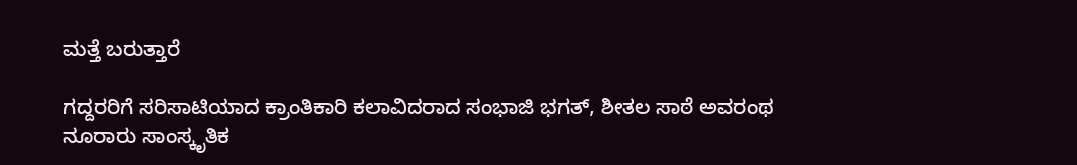ಮತ್ತೆ ಬರುತ್ತಾರೆ

ಗದ್ದರರಿಗೆ ಸರಿಸಾಟಿಯಾದ ಕ್ರಾಂತಿಕಾರಿ ಕಲಾವಿದರಾದ ಸಂಭಾಜಿ ಭಗತ್, ಶೀತಲ ಸಾಠೆ ಅವರಂಥ ನೂರಾರು ಸಾಂಸ್ಕೃತಿಕ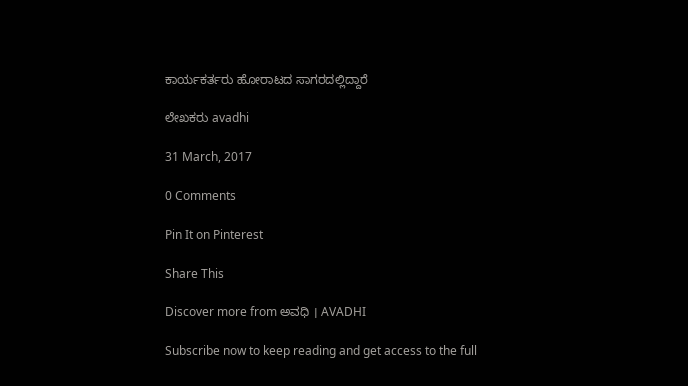ಕಾರ್ಯಕರ್ತರು ಹೋರಾಟದ ಸಾಗರದಲ್ಲಿದ್ದಾರೆ

ಲೇಖಕರು avadhi

31 March, 2017

0 Comments

Pin It on Pinterest

Share This

Discover more from ಅವಧಿ । AVADHI

Subscribe now to keep reading and get access to the full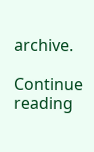archive.

Continue reading